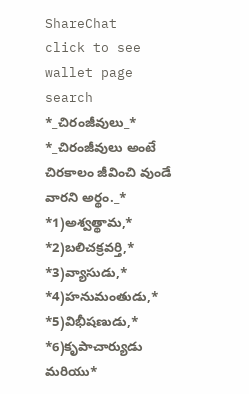ShareChat
click to see wallet page
search
*_చిరంజీవులు_* *_చిరంజీవులు అంటే చిరకాలం జీవించి వుండే వారని అర్థం._* *1)అశ్వత్థామ,* *2)బలిచక్రవర్తి,* *3)వ్యాసుడు,* *4)హనుమంతుడు,* *5)విభీషణుడు,* *6)కృపాచార్యుడు మరియు*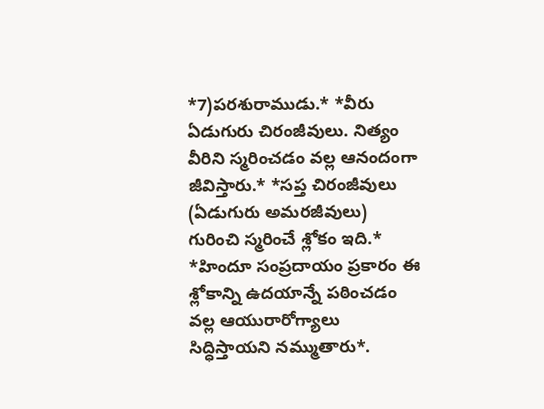*7)పరశురాముడు.* *వీరు ఏడుగురు చిరంజీవులు. నిత్యం వీరిని స్మరించడం వల్ల ఆనందంగా జీవిస్తారు.* *సప్త చిరంజీవులు (ఏడుగురు అమరజీవులు) గురించి స్మరించే శ్లోకం ఇది.* *హిందూ సంప్రదాయం ప్రకారం ఈ శ్లోకాన్ని ఉదయాన్నే పఠించడం వల్ల ఆయురారోగ్యాలు సిద్ధిస్తాయని నమ్ముతారు*.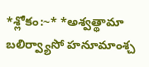*శ్లోకం:~* *అశ్వత్థామా బలిర్వ్యాసో హనూమాంశ్చ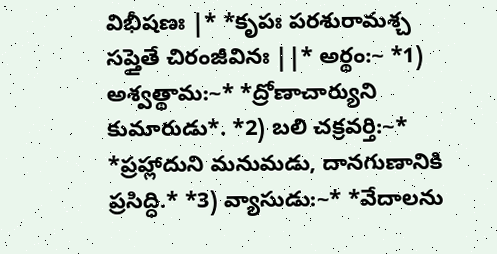విభీషణః |* *కృపః పరశురామశ్చ సప్తైతే చిరంజీవినః ||* అర్థం:~ *1) అశ్వత్థామ:~* *ద్రోణాచార్యుని కుమారుడు*. *2) బలి చక్రవర్తి:~* *ప్రహ్లాదుని మనుమడు, దానగుణానికి ప్రసిద్ధి.* *3) వ్యాసుడు:~* *వేదాలను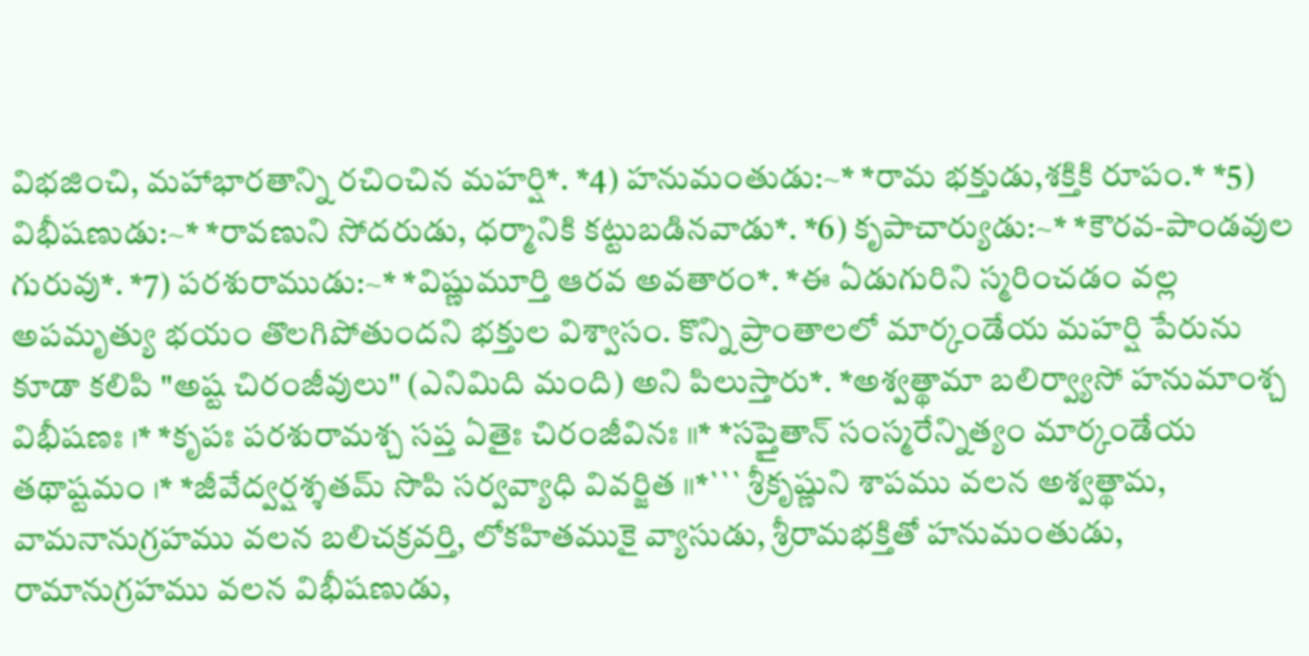విభజించి, మహాభారతాన్ని రచించిన మహర్షి*. *4) హనుమంతుడు:~* *రామ భక్తుడు,శక్తికి రూపం.* *5) విభీషణుడు:~* *రావణుని సోదరుడు, ధర్మానికి కట్టుబడినవాడు*. *6) కృపాచార్యుడు:~* *కౌరవ-పాండవుల గురువు*. *7) పరశురాముడు:~* *విష్ణుమూర్తి ఆరవ అవతారం*. *ఈ ఏడుగురిని స్మరించడం వల్ల అపమృత్యు భయం తొలగిపోతుందని భక్తుల విశ్వాసం. కొన్ని ప్రాంతాలలో మార్కండేయ మహర్షి పేరును కూడా కలిపి "అష్ట చిరంజీవులు" (ఎనిమిది మంది) అని పిలుస్తారు*. *అశ్వత్థామా బలిర్వ్యాసో హనుమాంశ్చ విభీషణః ।* *కృపః పరశురామశ్చ సప్త ఏతైః చిరంజీవినః ॥* *సప్తైతాన్ సంస్మరేన్నిత్యం మార్కండేయ తథాష్టమం ।* *జీవేద్వర్షశ్శతమ్ సొపి సర్వవ్యాధి వివర్జిత ॥*``` శ్రీకృష్ణుని శాపము వలన అశ్వత్థామ, వామనానుగ్రహము వలన బలిచక్రవర్తి, లోకహితముకై వ్యాసుడు, శ్రీరామభక్తితో హనుమంతుడు, రామానుగ్రహము వలన విభీషణుడు,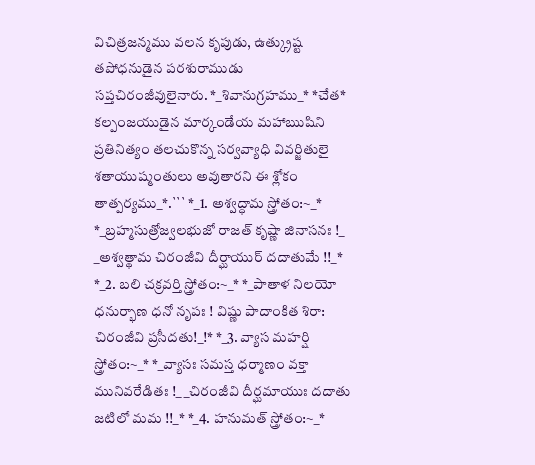విచిత్రజన్మము వలన కృపుడు, ఉత్క్రుష్ట తపోధనుడైన పరశురాముడు సప్తచిరంజీవులైనారు. *_శివానుగ్రహము_* *చేత* కల్పంజయుడైన మార్కండేయ మహాఋషిని ప్రతినిత్యం తలచుకొన్న సర్వవ్యాధి వివర్జితులై శతాయుష్మంతులు అవుతారని ఈ శ్లోకం తాత్పర్యము_*.``` *_1. అశ్వద్ధామ స్త్రోతం:~_* *_బ్రహ్మసుత్రోజ్వలభుజో రాజత్ కృష్ణా జినాసనః !_ _అశ్వత్థామ చిరంజీవి దీర్ఘాయుర్ దదాతుమే !!_* *_2. బలి చక్రవర్తి స్త్రోతం:~_* *_పాతాళ నిలయో ధనుర్భాణ ధనో నృపః ! విష్ణు పాదాంకిత శిరా: చిరంజీవి ప్రసీదతు!_!* *_3. వ్యాస మహర్షి స్త్రోతం:~_* *_వ్యాసః సమస్త ధర్మాణం వక్తా మునివరేడితః !_ _చిరంజీవి దీర్ఘమాయుః దదాతు జటిలో మమ !!_* *_4. హనుమత్ స్త్రోతం:~_*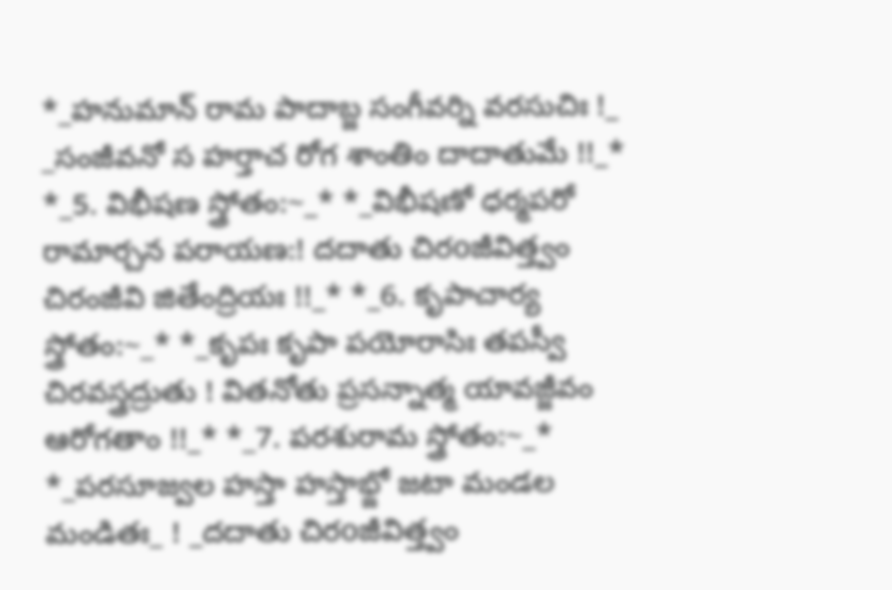*_హనుమాన్ రామ పాదాబ్జ సంగీవర్ని వరసుచిః !_ _సంజీవనో స హర్తాచ రోగ శాంతిం దాదాతుమే !!_* *_5. విభీషణ స్త్రోతం:~_* *_విభీషణో ధర్మపరో రామార్చన పరాయణ:! దదాతు చిరoజీవిత్త్వం చిరంజీవి జితేంద్రియః !!_* *_6. కృపాచార్య స్త్రోతం:~_* *_కృపః కృపా పయోరాసిః తపస్వీ చిరవస్త్రద్రుతు ! వితనోతు ప్రసన్నాత్మ యావజ్జీవం ఆరోగతాం !!_* *_7. పరశురామ స్త్రోతం:~_* *_పరసూజ్వల హస్తా హస్తాభ్జో జటా మండల మండితః_ ! _దదాతు చిరoజీవిత్త్వం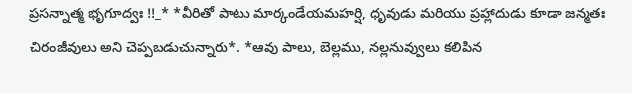ప్రసన్నాత్మ భృగూద్వః !!_* *వీరితో పాటు మార్కండేయమహర్షి, ధృవుడు మరియు ప్రహ్లాదుడు కూడా జన్మతః చిరంజీవులు అని చెప్పబడుచున్నారు*. *ఆవు పాలు, బెల్లము, నల్లనువ్వులు కలిపిన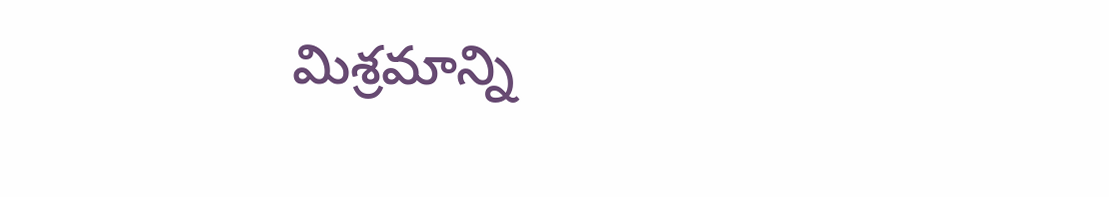మిశ్రమాన్ని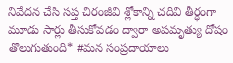నివేదన చేసి సప్త చిరంజీవి శ్లోకాన్ని చదివి తీర్ధంగా మూడు సార్లు తీసుకోవడం ద్వారా అపమృత్యు దోషం తొలుగుతుంది* #మన సంప్రదాయాలు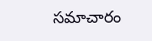సమాచారం